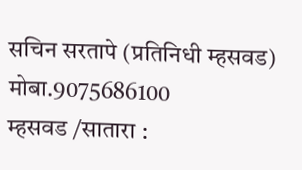सचिन सरतापे (प्रतिनिधी म्हसवड) मोबा.9075686100
म्हसवड /सातारा :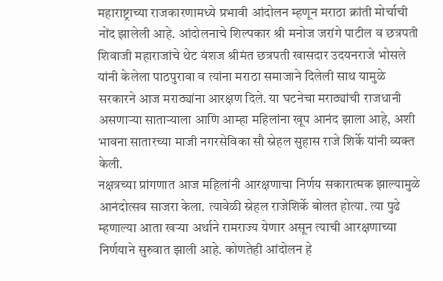महाराष्ट्राच्या राजकारणामध्ये प्रभावी आंदोलन म्हणून मराठा क्रांती मोर्चाची नोंद झालेली आहे. आंदोलनाचे शिल्पकार श्री मनोज जरांगे पाटील व छत्रपती शिवाजी महाराजांचे थेट वंशज श्रीमंत छत्रपती खासदार उदयनराजे भोसले यांनी केलेला पाठपुरावा व त्यांना मराठा समाजाने दिलेली साथ यामुळे सरकारने आज मराठ्यांना आरक्षण दिले. या घटनेचा मराठ्यांची राजधानी असणाऱ्या साताऱ्याला आणि आम्हा महिलांना खूप आनंद झाला आहे, अशी भावना सातारच्या माजी नगरसेविका सौ स्नेहल सुहास राजे शिर्के यांनी व्यक्त केली.
नक्षत्रच्या प्रांगणात आज महिलांनी आरक्षणाचा निर्णय सकारात्मक झाल्यामुळे आनंदोत्सव साजरा केला. त्यावेळी स्नेहल राजेशिर्के बोलत होत्या. त्या पुढे म्हणाल्या आता खऱ्या अर्थाने रामराज्य येणार असून त्याची आरक्षणाच्या निर्णयाने सुरुवात झाली आहे. कोणतेही आंदोलन हे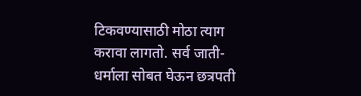टिकवण्यासाठी मोठा त्याग करावा लागतो. सर्व जाती-धर्माला सोबत घेऊन छत्रपती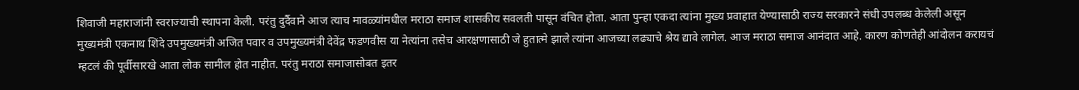शिवाजी महाराजांनी स्वराज्याची स्थापना केली. परंतु दुर्दैवाने आज त्याच मावळ्यांमधील मराठा समाज शासकीय सवलती पासून वंचित होता. आता पुन्हा एकदा त्यांना मुख्य प्रवाहात येण्यासाठी राज्य सरकारने संधी उपलब्ध केलेली असून मुख्यमंत्री एकनाथ शिंदे उपमुख्यमंत्री अजित पवार व उपमुख्यमंत्री देवेंद्र फडणवीस या नेत्यांना तसेच आरक्षणासाठी जे हुतात्मे झाले त्यांना आजच्या लढ्याचे श्रेय द्यावे लागेल. आज मराठा समाज आनंदात आहे. कारण कोणतेही आंदोलन करायचं म्हटलं की पूर्वीसारखे आता लोक सामील होत नाहीत. परंतु मराठा समाजासोबत इतर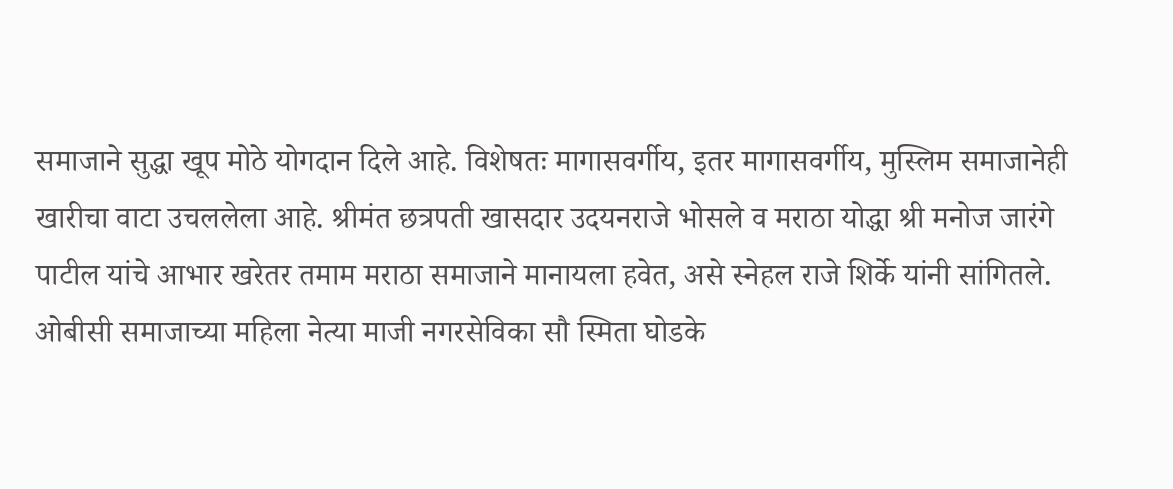समाजाने सुद्धा खूप मोठे योगदान दिले आहे. विशेषतः मागासवर्गीय, इतर मागासवर्गीय, मुस्लिम समाजानेही खारीचा वाटा उचललेला आहे. श्रीमंत छत्रपती खासदार उदयनराजे भोसले व मराठा योद्धा श्री मनोज जारंगे पाटील यांचे आभार खरेतर तमाम मराठा समाजाने मानायला हवेत, असे स्नेहल राजे शिर्के यांनी सांगितले.
ओबीसी समाजाच्या महिला नेत्या माजी नगरसेविका सौ स्मिता घोडके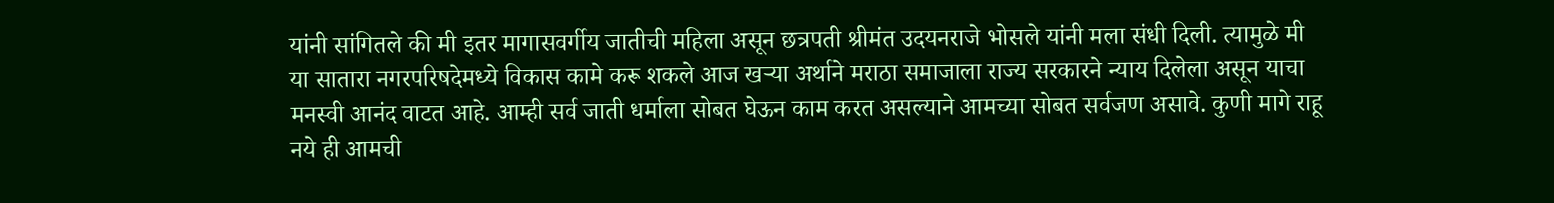यांनी सांगितले की मी इतर मागासवर्गीय जातीची महिला असून छत्रपती श्रीमंत उदयनराजे भोसले यांनी मला संधी दिली. त्यामुळे मी या सातारा नगरपरिषदेमध्ये विकास कामे करू शकले आज खऱ्या अर्थाने मराठा समाजाला राज्य सरकारने न्याय दिलेला असून याचा मनस्वी आनंद वाटत आहे. आम्ही सर्व जाती धर्माला सोबत घेऊन काम करत असल्याने आमच्या सोबत सर्वजण असावे. कुणी मागे राहू नये ही आमची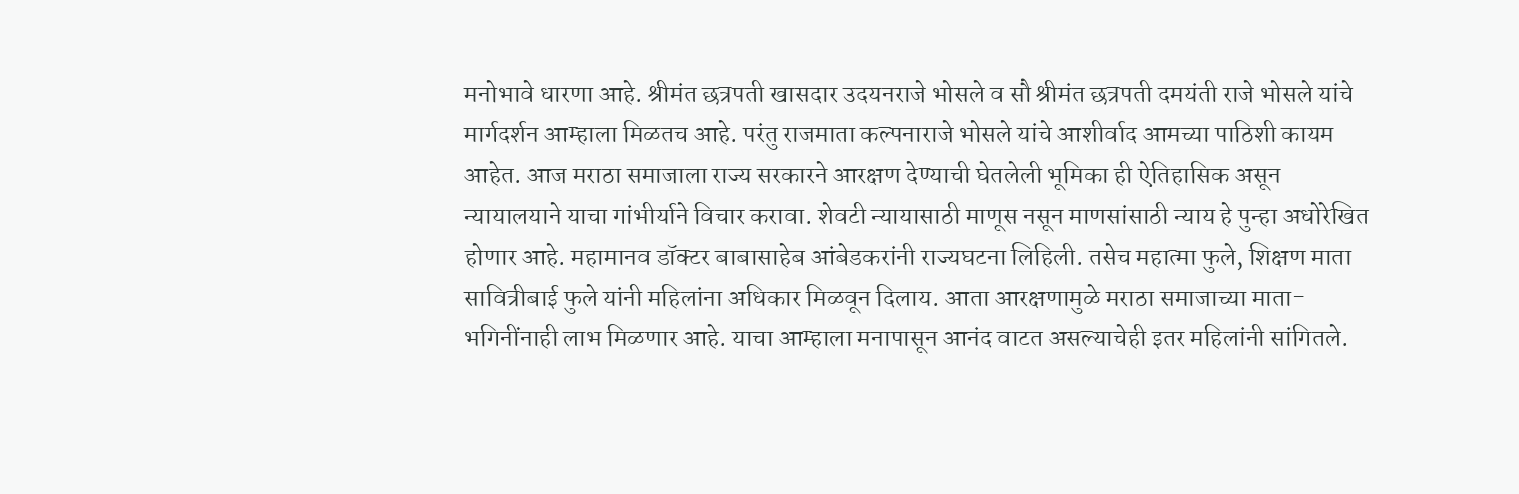मनोभावे धारणा आहे. श्रीमंत छत्रपती खासदार उदयनराजे भोसले व सौ श्रीमंत छत्रपती दमयंती राजे भोसले यांचे मार्गदर्शन आम्हाला मिळतच आहे. परंतु राजमाता कल्पनाराजे भोसले यांचे आशीर्वाद आमच्या पाठिशी कायम आहेत. आज मराठा समाजाला राज्य सरकारने आरक्षण देण्याची घेतलेली भूमिका ही ऐतिहासिक असून न्यायालयाने याचा गांभीर्याने विचार करावा. शेवटी न्यायासाठी माणूस नसून माणसांसाठी न्याय हे पुन्हा अधोरेखित होणार आहे. महामानव डॉक्टर बाबासाहेब आंबेडकरांनी राज्यघटना लिहिली. तसेच महात्मा फुले, शिक्षण माता सावित्रीबाई फुले यांनी महिलांना अधिकार मिळवून दिलाय. आता आरक्षणामुळे मराठा समाजाच्या माता-भगिनींनाही लाभ मिळणार आहे. याचा आम्हाला मनापासून आनंद वाटत असल्याचेही इतर महिलांनी सांगितले.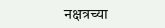नक्षत्रच्या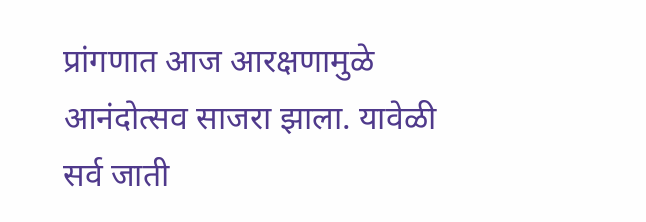प्रांगणात आज आरक्षणामुळे आनंदोत्सव साजरा झाला. यावेळी सर्व जाती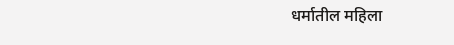धर्मातील महिला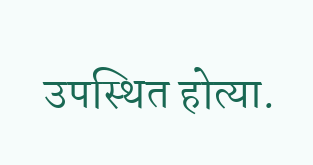उपस्थित होत्या.